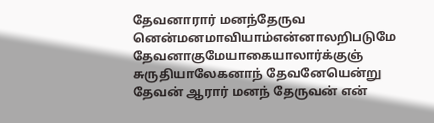தேவனாரார் மனந்தேருவ னென்மனமாவியாம்என்னாலறிபடுமே தேவனாகுமேயாகையாலார்க்குஞ் சுருதியாலேகனாந் தேவனேயென்று
தேவன் ஆரார் மனந் தேருவன் என்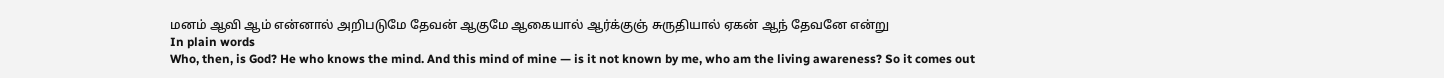மனம் ஆவி ஆம் என்னால் அறிபடுமே தேவன் ஆகுமே ஆகையால் ஆர்க்குஞ் சுருதியால் ஏகன் ஆந் தேவனே என்று
In plain words
Who, then, is God? He who knows the mind. And this mind of mine — is it not known by me, who am the living awareness? So it comes out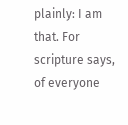plainly: I am that. For scripture says, of everyone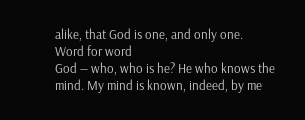alike, that God is one, and only one.
Word for word
God — who, who is he? He who knows the mind. My mind is known, indeed, by me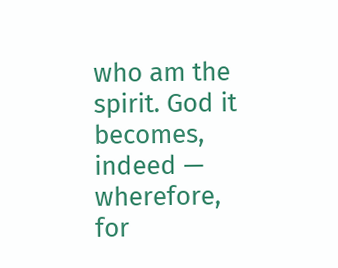who am the spirit. God it becomes, indeed — wherefore, for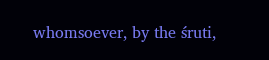whomsoever, by the śruti,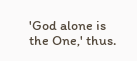'God alone is the One,' thus.